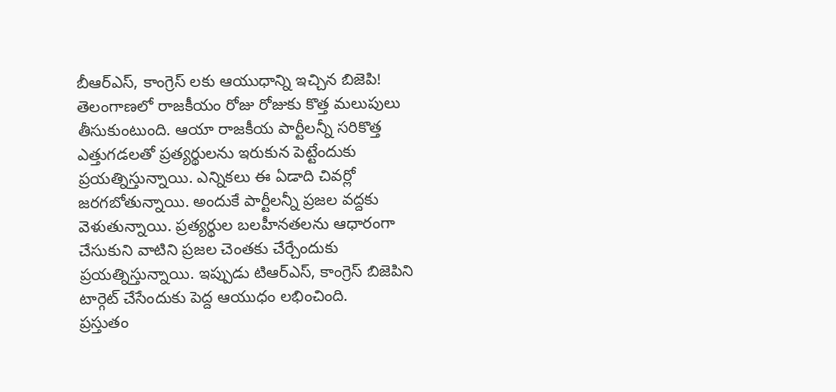బీఆర్ఎస్, కాంగ్రెస్ లకు ఆయుధాన్ని ఇచ్చిన బిజెపి!
తెలంగాణలో రాజకీయం రోజు రోజుకు కొత్త మలుపులు తీసుకుంటుంది. ఆయా రాజకీయ పార్టీలన్నీ సరికొత్త ఎత్తుగడలతో ప్రత్యర్థులను ఇరుకున పెట్టేందుకు ప్రయత్నిస్తున్నాయి. ఎన్నికలు ఈ ఏడాది చివర్లో జరగబోతున్నాయి. అందుకే పార్టీలన్నీ ప్రజల వద్దకు వెళుతున్నాయి. ప్రత్యర్థుల బలహీనతలను ఆధారంగా చేసుకుని వాటిని ప్రజల చెంతకు చేర్చేందుకు ప్రయత్నిస్తున్నాయి. ఇప్పుడు టిఆర్ఎస్, కాంగ్రెస్ బిజెపిని టార్గెట్ చేసేందుకు పెద్ద ఆయుధం లభించింది.
ప్రస్తుతం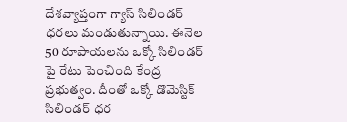దేశవ్యాప్తంగా గ్యాస్ సిలిండర్ ధరలు మండుతున్నాయి. ఈనెల 50 రూపాయలను ఒక్కో సిలిండర్ పై రేటు పెంచింది కేంద్ర ప్రభుత్వం. దీంతో ఒక్కో డొమెస్టిక్ సిలిండర్ ధర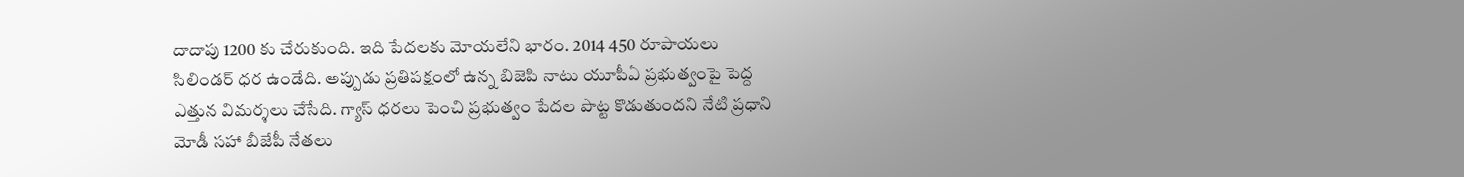దాదాపు 1200 కు చేరుకుంది. ఇది పేదలకు మోయలేని భారం. 2014 450 రూపాయలు సిలిండర్ ధర ఉండేది. అప్పుడు ప్రతిపక్షంలో ఉన్న బిజెపి నాటు యూపీఏ ప్రభుత్వంపై పెద్ద ఎత్తున విమర్శలు చేసేది. గ్యాస్ ధరలు పెంచి ప్రభుత్వం పేదల పొట్ట కొడుతుందని నేటి ప్రధాని మోడీ సహా బీజేపీ నేతలు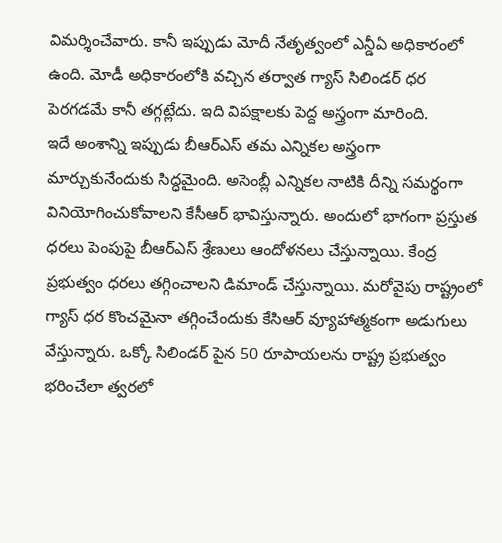విమర్శించేవారు. కానీ ఇప్పుడు మోదీ నేతృత్వంలో ఎన్డీఏ అధికారంలో ఉంది. మోడీ అధికారంలోకి వచ్చిన తర్వాత గ్యాస్ సిలిండర్ ధర పెరగడమే కానీ తగ్గట్లేదు. ఇది విపక్షాలకు పెద్ద అస్త్రంగా మారింది.
ఇదే అంశాన్ని ఇప్పుడు బీఆర్ఎస్ తమ ఎన్నికల అస్త్రంగా మార్చుకునేందుకు సిద్ధమైంది. అసెంబ్లీ ఎన్నికల నాటికి దీన్ని సమర్థంగా వినియోగించుకోవాలని కేసీఆర్ భావిస్తున్నారు. అందులో భాగంగా ప్రస్తుత ధరలు పెంపుపై బీఆర్ఎస్ శ్రేణులు ఆందోళనలు చేస్తున్నాయి. కేంద్ర ప్రభుత్వం ధరలు తగ్గించాలని డిమాండ్ చేస్తున్నాయి. మరోవైపు రాష్ట్రంలో గ్యాస్ ధర కొంచమైనా తగ్గించేందుకు కేసిఆర్ వ్యూహాత్మకంగా అడుగులు వేస్తున్నారు. ఒక్కో సిలిండర్ పైన 50 రూపాయలను రాష్ట్ర ప్రభుత్వం భరించేలా త్వరలో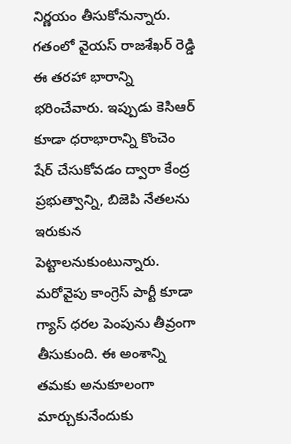నిర్ణయం తీసుకోనున్నారు. గతంలో వైయస్ రాజశేఖర్ రెడ్డి ఈ తరహా భారాన్ని భరించేవారు. ఇప్పుడు కెసిఆర్ కూడా ధరాభారాన్ని కొంచెం షేర్ చేసుకోవడం ద్వారా కేంద్ర ప్రభుత్వాన్ని, బిజెపి నేతలను ఇరుకున పెట్టాలనుకుంటున్నారు.
మరోవైపు కాంగ్రెస్ పార్టీ కూడా గ్యాస్ ధరల పెంపును తీవ్రంగా తీసుకుంది. ఈ అంశాన్ని తమకు అనుకూలంగా మార్చుకునేందుకు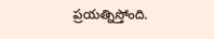ప్రయత్నిస్తోంది.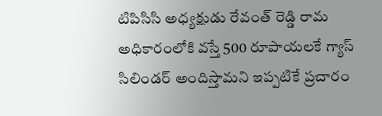టిపిసిసి అధ్యక్షుడు రేవంత్ రెడ్డి రామ అధికారంలోకి వస్తే 500 రూపాయలకే గ్యాస్ సిలిండర్ అందిస్తామని ఇప్పటికే ప్రచారం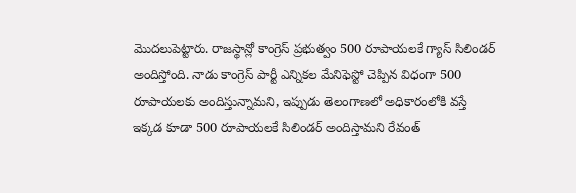మొదలుపెట్టారు. రాజస్థాన్లో కాంగ్రెస్ ప్రభుత్వం 500 రూపాయలకే గ్యాస్ సిలిండర్ అందిస్తోంది. నాడు కాంగ్రెస్ పార్టీ ఎన్నికల మేనిఫెస్టో చెప్పిన విధంగా 500 రూపాయలకు అందిస్తున్నామని, ఇప్పుడు తెలంగాణలో అధికారంలోకి వస్తే ఇక్కడ కూడా 500 రూపాయలకే సిలిండర్ అందిస్తామని రేవంత్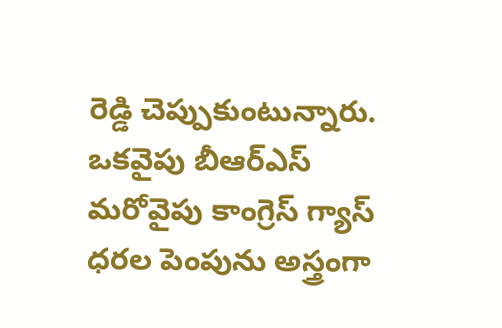రెడ్డి చెప్పుకుంటున్నారు.
ఒకవైపు బీఆర్ఎస్ మరోవైపు కాంగ్రెస్ గ్యాస్ ధరల పెంపును అస్త్రంగా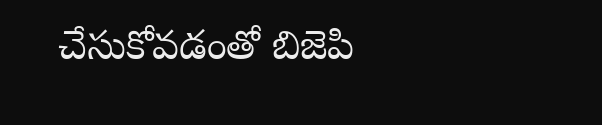చేసుకోవడంతో బిజెపి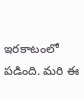ఇరకాటంలో పడింది. మరి ఈ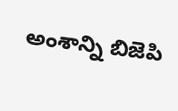అంశాన్ని బిజెపి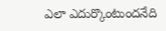ఎలా ఎదుర్కొంటుందనేది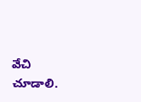వేచి చూడాలి.